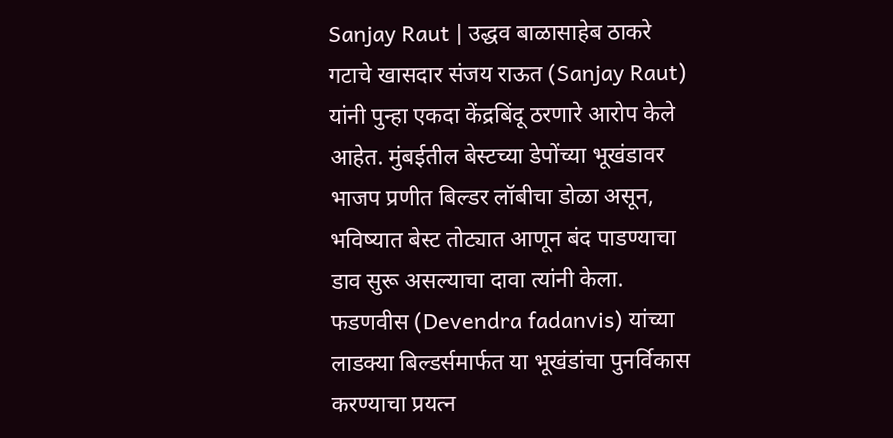Sanjay Raut | उद्धव बाळासाहेब ठाकरे गटाचे खासदार संजय राऊत (Sanjay Raut) यांनी पुन्हा एकदा केंद्रबिंदू ठरणारे आरोप केले आहेत. मुंबईतील बेस्टच्या डेपोंच्या भूखंडावर भाजप प्रणीत बिल्डर लॉबीचा डोळा असून, भविष्यात बेस्ट तोट्यात आणून बंद पाडण्याचा डाव सुरू असल्याचा दावा त्यांनी केला. फडणवीस (Devendra fadanvis) यांच्या लाडक्या बिल्डर्समार्फत या भूखंडांचा पुनर्विकास करण्याचा प्रयत्न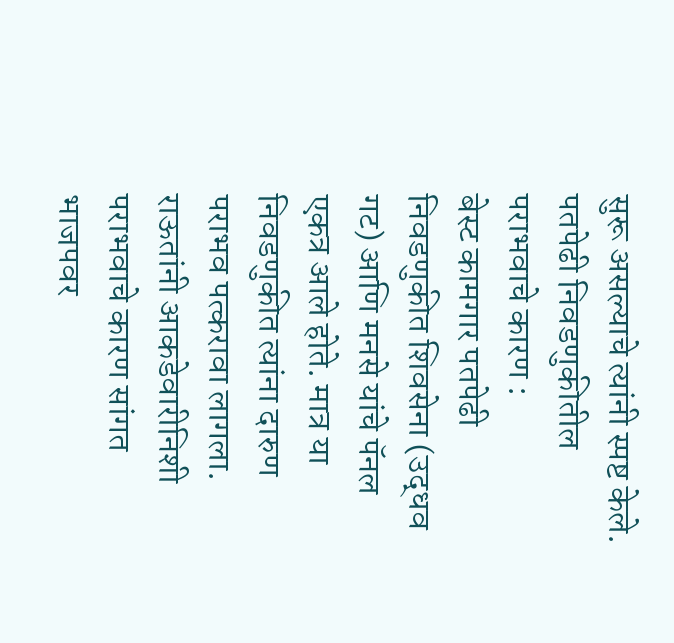सुरू असल्याचे त्यांनी स्पष्ट केले.
पतपेढी निवडणुकीतील पराभवाचे कारण :
बेस्ट कामगार पतपेढी निवडणुकीत शिवसेना (उद्धव गट) आणि मनसे यांचे पॅनल एकत्र आले होते. मात्र या निवडणुकीत त्यांना दारुण पराभव पत्करावा लागला. राऊतांनी आकडेवारीनिशी पराभवाचे कारण सांगत भाजपवर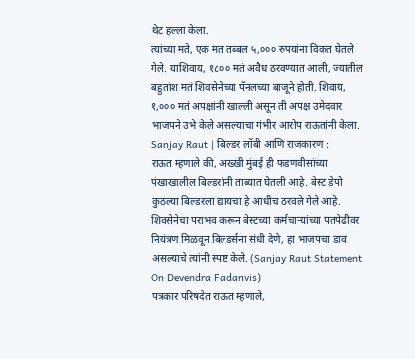थेट हल्ला केला.
त्यांच्या मते, एक मत तब्बल ५,००० रुपयांना विकत घेतले गेले. याशिवाय, १८०० मतं अवैध ठरवण्यात आली, ज्यातील बहुतांश मतं शिवसेनेच्या पॅनलच्या बाजूने होती. शिवाय, १,००० मतं अपक्षांनी खाल्ली असून ती अपक्ष उमेदवार भाजपने उभे केले असल्याचा गंभीर आरोप राऊतांनी केला.
Sanjay Raut | बिल्डर लॉबी आणि राजकारण :
राऊत म्हणाले की, अख्खी मुंबई ही फडणवीसांच्या पंखाखालील बिल्डरांनी ताब्यात घेतली आहे. बेस्ट डेपो कुठल्या बिल्डरला द्यायचा हे आधीच ठरवले गेले आहे. शिवसेनेचा पराभव करून बेस्टच्या कर्मचाऱ्यांच्या पतपेढीवर नियंत्रण मिळवून बिल्डर्सना संधी देणे, हा भाजपचा डाव असल्याचे त्यांनी स्पष्ट केले. (Sanjay Raut Statement On Devendra Fadanvis)
पत्रकार परिषदेत राऊत म्हणाले,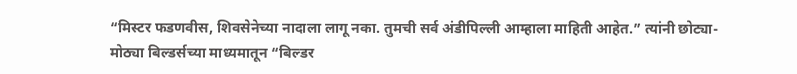“मिस्टर फडणवीस, शिवसेनेच्या नादाला लागू नका. तुमची सर्व अंडीपिल्ली आम्हाला माहिती आहेत.” त्यांनी छोट्या-मोठ्या बिल्डर्सच्या माध्यमातून “बिल्डर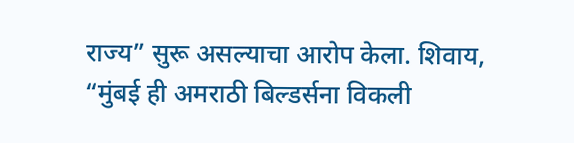राज्य” सुरू असल्याचा आरोप केला. शिवाय, “मुंबई ही अमराठी बिल्डर्सना विकली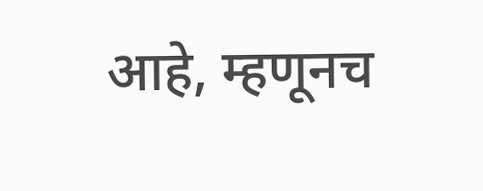आहे, म्हणूनच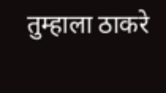तुम्हाला ठाकरे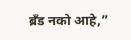ब्रँड नको आहे,”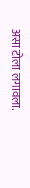असा टोला लगावला.